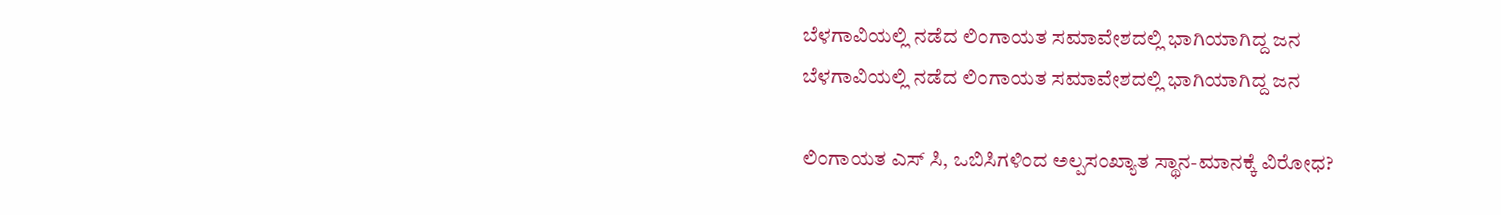ಬೆಳಗಾವಿಯಲ್ಲಿ ನಡೆದ ಲಿಂಗಾಯತ ಸಮಾವೇಶದಲ್ಲಿ ಭಾಗಿಯಾಗಿದ್ದ ಜನ
ಬೆಳಗಾವಿಯಲ್ಲಿ ನಡೆದ ಲಿಂಗಾಯತ ಸಮಾವೇಶದಲ್ಲಿ ಭಾಗಿಯಾಗಿದ್ದ ಜನ

ಲಿಂಗಾಯತ ಎಸ್ ಸಿ, ಒಬಿಸಿಗಳಿಂದ ಅಲ್ಪಸಂಖ್ಯಾತ ಸ್ಥಾನ-ಮಾನಕ್ಕೆ ವಿರೋಧ?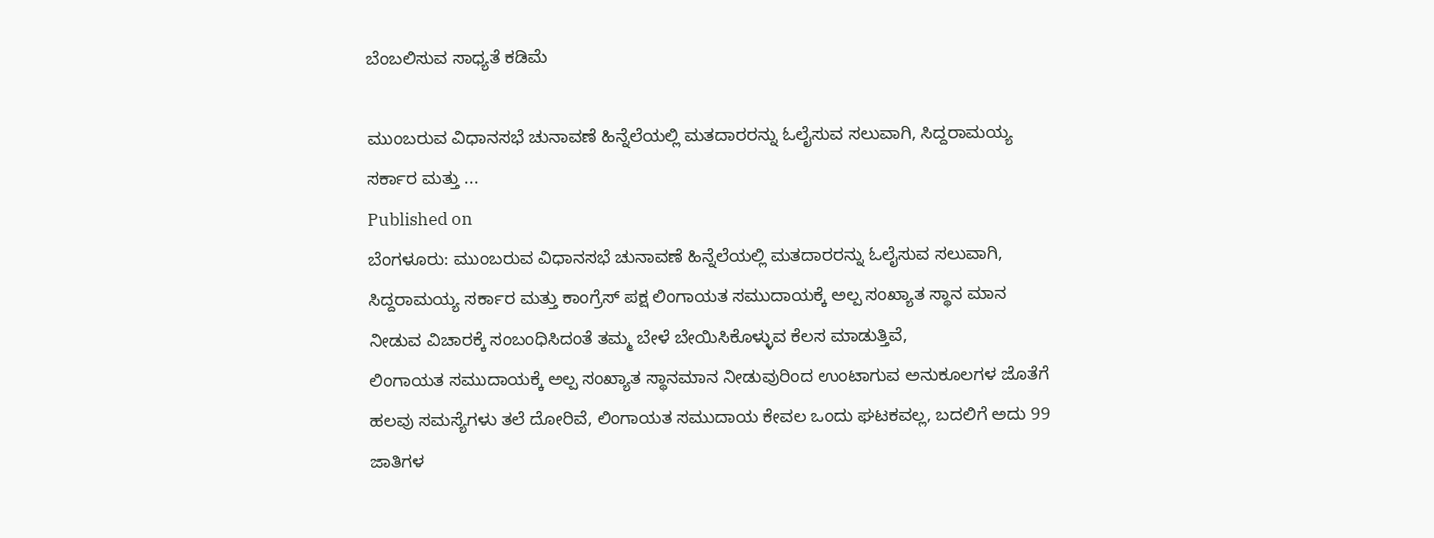ಬೆಂಬಲಿಸುವ ಸಾಧ್ಯತೆ ಕಡಿಮೆ

ಮುಂಬರುವ ವಿಧಾನಸಭೆ ಚುನಾವಣೆ ಹಿನ್ನೆಲೆಯಲ್ಲಿ ಮತದಾರರನ್ನು ಓಲೈಸುವ ಸಲುವಾಗಿ, ಸಿದ್ದರಾಮಯ್ಯ ಸರ್ಕಾರ ಮತ್ತು ...
Published on
ಬೆಂಗಳೂರು: ಮುಂಬರುವ ವಿಧಾನಸಭೆ ಚುನಾವಣೆ ಹಿನ್ನೆಲೆಯಲ್ಲಿ ಮತದಾರರನ್ನು ಓಲೈಸುವ ಸಲುವಾಗಿ, ಸಿದ್ದರಾಮಯ್ಯ ಸರ್ಕಾರ ಮತ್ತು ಕಾಂಗ್ರೆಸ್ ಪಕ್ಷ ಲಿಂಗಾಯತ ಸಮುದಾಯಕ್ಕೆ ಅಲ್ಪ ಸಂಖ್ಯಾತ ಸ್ಥಾನ ಮಾನ ನೀಡುವ ವಿಚಾರಕ್ಕೆ ಸಂಬಂಧಿಸಿದಂತೆ ತಮ್ಮ ಬೇಳೆ ಬೇಯಿಸಿಕೊಳ್ಳುವ ಕೆಲಸ ಮಾಡುತ್ತಿವೆ,
ಲಿಂಗಾಯತ ಸಮುದಾಯಕ್ಕೆ ಅಲ್ಪ ಸಂಖ್ಯಾತ ಸ್ಥಾನಮಾನ ನೀಡುವುರಿಂದ ಉಂಟಾಗುವ ಅನುಕೂಲಗಳ ಜೊತೆಗೆ ಹಲವು ಸಮಸ್ಯೆಗಳು ತಲೆ ದೋರಿವೆ, ಲಿಂಗಾಯತ ಸಮುದಾಯ ಕೇವಲ ಒಂದು ಘಟಕವಲ್ಲ, ಬದಲಿಗೆ ಅದು 99 ಜಾತಿಗಳ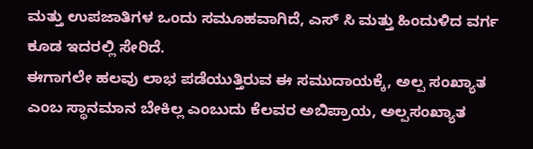ಮತ್ತು ಉಪಜಾತಿಗಳ ಒಂದು ಸಮೂಹವಾಗಿದೆ, ಎಸ್ ಸಿ ಮತ್ತು ಹಿಂದುಳಿದ ವರ್ಗ ಕೂಡ ಇದರಲ್ಲಿ ಸೇರಿದೆ.
ಈಗಾಗಲೇ ಹಲವು ಲಾಭ ಪಡೆಯುತ್ತಿರುವ ಈ ಸಮುದಾಯಕ್ಕೆ, ಅಲ್ಪ ಸಂಖ್ಯಾತ ಎಂಬ ಸ್ಥಾನಮಾನ ಬೇಕಿಲ್ಲ ಎಂಬುದು ಕೆಲವರ ಅಬಿಪ್ರಾಯ, ಅಲ್ಪಸಂಖ್ಯಾತ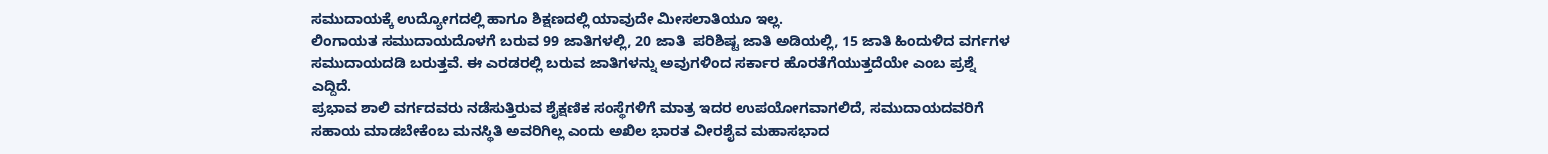ಸಮುದಾಯಕ್ಕೆ ಉದ್ಯೋಗದಲ್ಲಿ ಹಾಗೂ ಶಿಕ್ಷಣದಲ್ಲಿ ಯಾವುದೇ ಮೀಸಲಾತಿಯೂ ಇಲ್ಲ.
ಲಿಂಗಾಯತ ಸಮುದಾಯದೊಳಗೆ ಬರುವ 99 ಜಾತಿಗಳಲ್ಲಿ, 20 ಜಾತಿ  ಪರಿಶಿಷ್ಟ ಜಾತಿ ಅಡಿಯಲ್ಲಿ, 15 ಜಾತಿ ಹಿಂದುಳಿದ ವರ್ಗಗಳ ಸಮುದಾಯದಡಿ ಬರುತ್ತವೆ. ಈ ಎರಡರಲ್ಲಿ ಬರುವ ಜಾತಿಗಳನ್ನು ಅವುಗಳಿಂದ ಸರ್ಕಾರ ಹೊರತೆಗೆಯುತ್ತದೆಯೇ ಎಂಬ ಪ್ರಶ್ನೆ ಎದ್ದಿದೆ.
ಪ್ರಭಾವ ಶಾಲಿ ವರ್ಗದವರು ನಡೆಸುತ್ತಿರುವ ಶೈಕ್ಷಣಿಕ ಸಂಸ್ಥೆಗಳಿಗೆ ಮಾತ್ರ ಇದರ ಉಪಯೋಗವಾಗಲಿದೆ, ಸಮುದಾಯದವರಿಗೆ ಸಹಾಯ ಮಾಡಬೇಕೆಂಬ ಮನಸ್ಥಿತಿ ಅವರಿಗಿಲ್ಲ ಎಂದು ಅಖಿಲ ಭಾರತ ವೀರಶೈವ ಮಹಾಸಭಾದ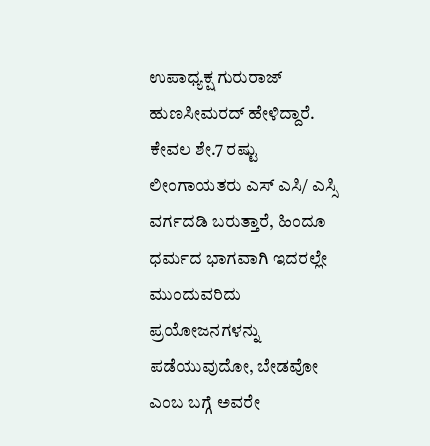ಉಪಾಧ್ಯಕ್ಷ ಗುರುರಾಜ್ ಹುಣಸೀಮರದ್ ಹೇಳಿದ್ದಾರೆ.
ಕೇವಲ ಶೇ.7 ರಷ್ಟು ಲೀಂಗಾಯತರು ಎಸ್ ಎಸಿ/ ಎಸ್ಸಿ ವರ್ಗದಡಿ ಬರುತ್ತಾರೆ, ಹಿಂದೂ ಧರ್ಮದ ಭಾಗವಾಗಿ ಇದರಲ್ಲೇ ಮುಂದುವರಿದು ಪ್ರಯೋಜನಗಳನ್ನು ಪಡೆಯುವುದೋ, ಬೇಡವೋ ಎಂಬ ಬಗ್ಗೆ ಅವರೇ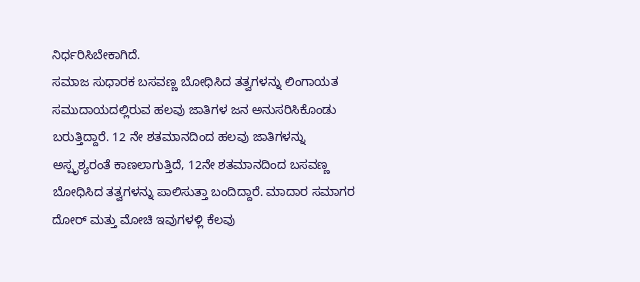ನಿರ್ಧರಿಸಿಬೇಕಾಗಿದೆ.
ಸಮಾಜ ಸುಧಾರಕ ಬಸವಣ್ಣ ಬೋಧಿಸಿದ ತತ್ವಗಳನ್ನು ಲಿಂಗಾಯತ ಸಮುದಾಯದಲ್ಲಿರುವ ಹಲವು ಜಾತಿಗಳ ಜನ ಅನುಸರಿಸಿಕೊಂಡು ಬರುತ್ತಿದ್ದಾರೆ. 12 ನೇ ಶತಮಾನದಿಂದ ಹಲವು ಜಾತಿಗಳನ್ನು ಅಸ್ಪೃಶ್ಯರಂತೆ ಕಾಣಲಾಗುತ್ತಿದೆ, 12ನೇ ಶತಮಾನದಿಂದ ಬಸವಣ್ಣ ಬೋಧಿಸಿದ ತತ್ವಗಳನ್ನು ಪಾಲಿಸುತ್ತಾ ಬಂದಿದ್ದಾರೆ. ಮಾದಾರ ಸಮಾಗರ ದೋರ್ ಮತ್ತು ಮೋಚಿ ಇವುಗಳಳ್ಲಿ ಕೆಲವು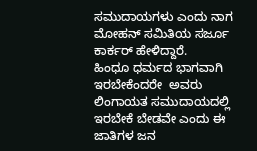ಸಮುದಾಯಗಳು ಎಂದು ನಾಗ ಮೋಹನ್ ಸಮಿತಿಯ ಸರ್ಜೂ ಕಾರ್ಕರ್ ಹೇಳಿದ್ದಾರೆ.
ಹಿಂಧೂ ಧರ್ಮದ ಭಾಗವಾಗಿ ಇರಬೇಕೆಂದರೇ  ಅವರು ಲಿಂಗಾಯತ ಸಮುದಾಯದಲ್ಲಿ ಇರಬೇಕೆ ಬೇಡವೇ ಎಂದು ಈ ಜಾತಿಗಳ ಜನ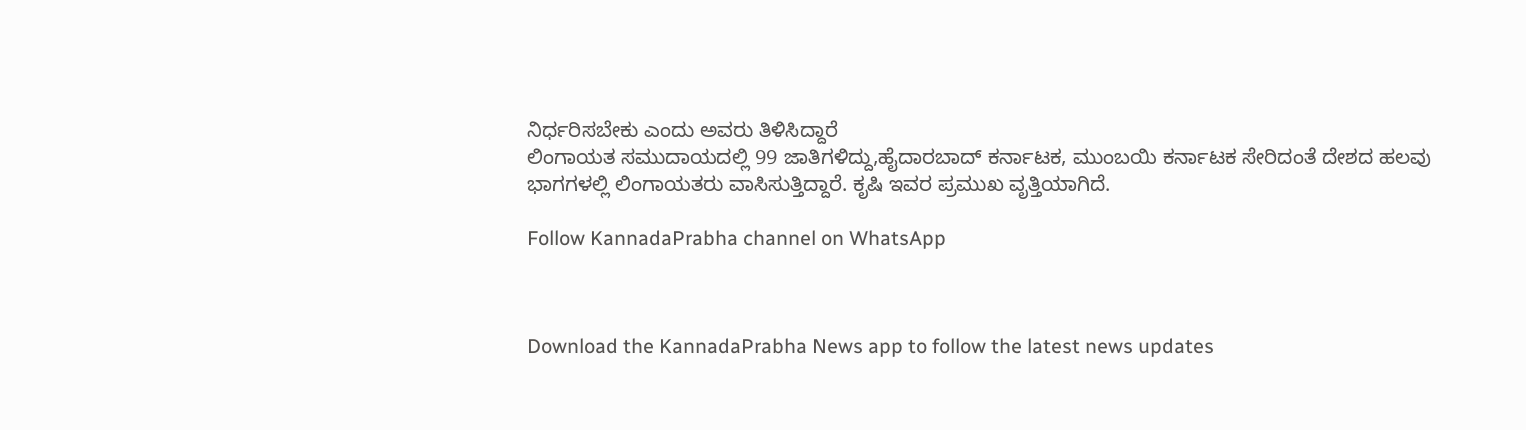ನಿರ್ಧರಿಸಬೇಕು ಎಂದು ಅವರು ತಿಳಿಸಿದ್ದಾರೆ
ಲಿಂಗಾಯತ ಸಮುದಾಯದಲ್ಲಿ 99 ಜಾತಿಗಳಿದ್ದು,ಹೈದಾರಬಾದ್ ಕರ್ನಾಟಕ, ಮುಂಬಯಿ ಕರ್ನಾಟಕ ಸೇರಿದಂತೆ ದೇಶದ ಹಲವು ಭಾಗಗಳಲ್ಲಿ ಲಿಂಗಾಯತರು ವಾಸಿಸುತ್ತಿದ್ದಾರೆ. ಕೃಷಿ ಇವರ ಪ್ರಮುಖ ವೃತ್ತಿಯಾಗಿದೆ.

Follow KannadaPrabha channel on WhatsApp



Download the KannadaPrabha News app to follow the latest news updates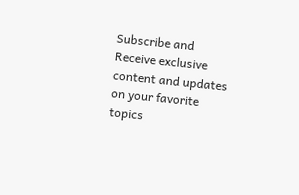Subscribe and Receive exclusive content and updates on your favorite topics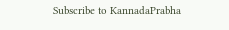Subscribe to KannadaPrabha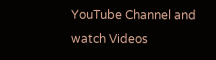YouTube Channel and watch Videos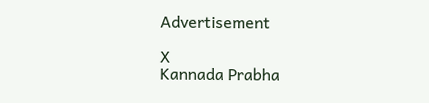Advertisement

X
Kannada Prabha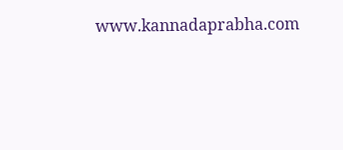www.kannadaprabha.com